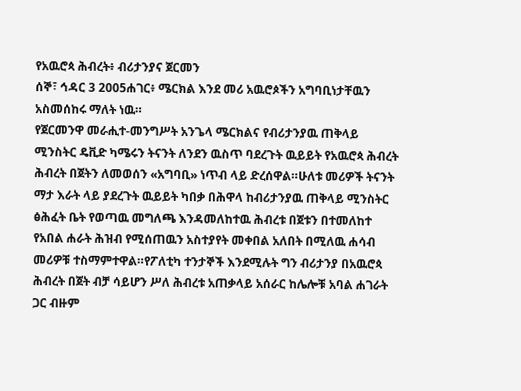የአዉሮጳ ሕብረት፥ ብሪታንያና ጀርመን
ሰኞ፣ ኅዳር 3 2005ሐገር፥ ሜርክል እንደ መሪ አዉሮጶችን አግባቢነታቸዉን አስመሰከሩ ማለት ነዉ።
የጀርመንዋ መራሒተ-መንግሥት አንጌላ ሜርክልና የብሪታንያዉ ጠቅላይ ሚንስትር ዴቪድ ካሜሩን ትናንት ለንደን ዉስጥ ባደረጉት ዉይይት የአዉሮጳ ሕብረት ሕብረት በጀትን ለመወሰን «አግባቢ» ነጥብ ላይ ድረሰዋል።ሁለቱ መሪዎች ትናንት ማታ እራት ላይ ያደረጉት ዉይይት ካበቃ በሕዋላ ከብሪታንያዉ ጠቅላይ ሚንስትር ፅሕፈት ቤት የወጣዉ መግለጫ እንዳመለከተዉ ሕብረቱ በጀቱን በተመለከተ የአበል ሐራት ሕዝብ የሚሰጠዉን አስተያየት መቀበል አለበት በሚለዉ ሐሳብ መሪዎቹ ተስማምተዋል።የፖለቲካ ተንታኞች እንደሚሉት ግን ብሪታንያ በአዉሮጳ ሕብረት በጀት ብቻ ሳይሆን ሥለ ሕብረቱ አጠቃላይ አሰራር ከሌሎቹ አባል ሐገራት ጋር ብዙም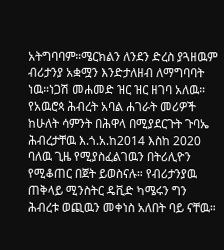አትግባባም።ሜርክልን ለንደን ድረስ ያጓዘዉም ብሪታንያ አቋሟን እንድታለዘብ ለማግባባት ነዉ።ነጋሽ መሐመድ ዝር ዝር ዘገባ አለዉ።
የአዉሮጳ ሕብረት አባል ሐገራት መሪዎች ከሁለት ሳምንት በሕዋላ በሚያደርጉት ጉባኤ ሕብረታቸዉ እ.ጎ.አ.ከ2014 እስከ 2020 ባለዉ ጊዜ የሚያስፈልገዉን በትሪሊዮን የሚቆጠር በጀት ይወስናሉ። የብሪታንያዉ ጠቅላይ ሚንስትር ዴቪድ ካሜሩን ግን ሕብረቱ ወጪዉን መቀነስ አለበት ባይ ናቸዉ።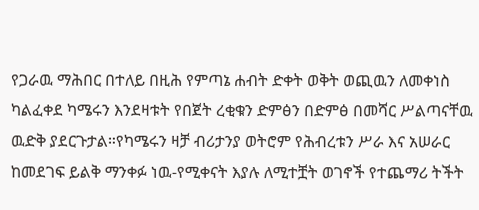የጋራዉ ማሕበር በተለይ በዚሕ የምጣኔ ሐብት ድቀት ወቅት ወጪዉን ለመቀነስ ካልፈቀደ ካሜሩን እንደዛቱት የበጀት ረቂቁን ድምፅን በድምፅ በመሻር ሥልጣናቸዉ ዉድቅ ያደርጉታል።የካሜሩን ዛቻ ብሪታንያ ወትሮም የሕብረቱን ሥራ እና አሠራር ከመደገፍ ይልቅ ማንቀፉ ነዉ-የሚቀናት እያሉ ለሚተቿት ወገኖች የተጨማሪ ትችት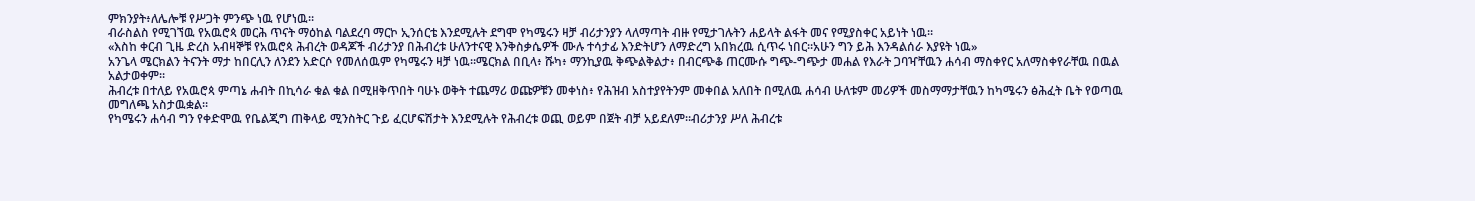ምክንያት፥ለሌሎቹ የሥጋት ምንጭ ነዉ የሆነዉ።
ብራስልስ የሚገኘዉ የአዉሮጳ መርሕ ጥናት ማዕከል ባልደረባ ማርኮ ኢንሰርቴ እንደሚሉት ደግሞ የካሜሩን ዛቻ ብሪታንያን ላለማጣት ብዙ የሚታገሉትን ሐይላት ልፋት መና የሚያስቀር አይነት ነዉ።
«እስከ ቀርብ ጊዜ ድረስ አብዛኞቹ የአዉሮጳ ሕብረት ወዳጆች ብሪታንያ በሕብረቱ ሁለንተናዊ እንቅስቃሴዎች ሙሉ ተሳታፊ እንድትሆን ለማድረግ አበክረዉ ሲጥሩ ነበር።አሁን ግን ይሕ እንዳልሰራ እያዩት ነዉ»
አንጌላ ሜርክልን ትናንት ማታ ከበርሊን ለንደን አድርሶ የመለሰዉም የካሜሩን ዛቻ ነዉ።ሜርክል በቢላ፥ ሹካ፥ ማንኪያዉ ቅጭልቅልታ፥ በብርጭቆ ጠርሙሱ ግጭ-ግጭታ መሐል የእራት ጋባዣቸዉን ሐሳብ ማስቀየር አለማስቀየራቸዉ በዉል አልታወቀም።
ሕብረቱ በተለይ የአዉሮጳ ምጣኔ ሐብት በኪሳራ ቁል ቁል በሚዘቅጥበት ባሁኑ ወቅት ተጨማሪ ወጩዎቹን መቀነስ፥ የሕዝብ አስተያየትንም መቀበል አለበት በሚለዉ ሐሳብ ሁለቱም መሪዎች መስማማታቸዉን ከካሜሩን ፅሕፈት ቤት የወጣዉ መግለጫ አስታዉቋል።
የካሜሩን ሐሳብ ግን የቀድሞዉ የቤልጂግ ጠቅላይ ሚንስትር ጉይ ፈርሆፍሽታት እንደሚሉት የሕብረቱ ወጪ ወይም በጀት ብቻ አይደለም።ብሪታንያ ሥለ ሕብረቱ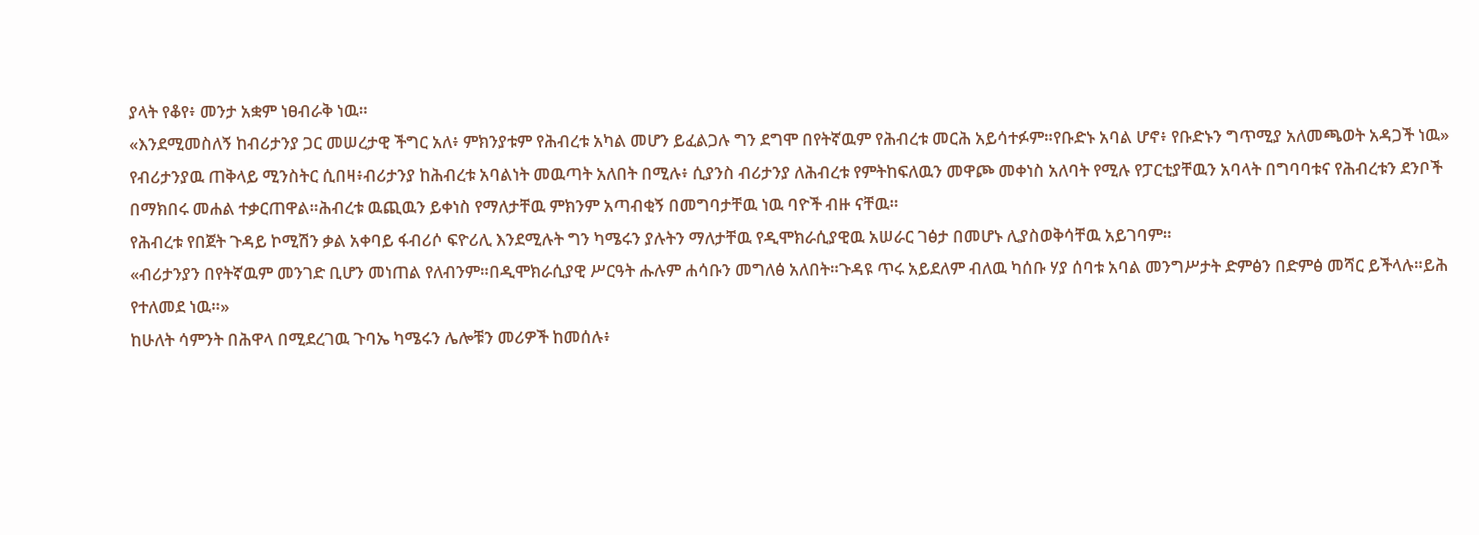ያላት የቆየ፥ መንታ አቋም ነፀብራቅ ነዉ።
«እንደሚመስለኝ ከብሪታንያ ጋር መሠረታዊ ችግር አለ፥ ምክንያቱም የሕብረቱ አካል መሆን ይፈልጋሉ ግን ደግሞ በየትኛዉም የሕብረቱ መርሕ አይሳተፉም።የቡድኑ አባል ሆኖ፥ የቡድኑን ግጥሚያ አለመጫወት አዳጋች ነዉ»
የብሪታንያዉ ጠቅላይ ሚንስትር ሲበዛ፥ብሪታንያ ከሕብረቱ አባልነት መዉጣት አለበት በሚሉ፥ ሲያንስ ብሪታንያ ለሕብረቱ የምትከፍለዉን መዋጮ መቀነስ አለባት የሚሉ የፓርቲያቸዉን አባላት በግባባቱና የሕብረቱን ደንቦች በማክበሩ መሐል ተቃርጠዋል።ሕብረቱ ዉጪዉን ይቀነስ የማለታቸዉ ምክንም አጣብቂኝ በመግባታቸዉ ነዉ ባዮች ብዙ ናቸዉ።
የሕብረቱ የበጀት ጉዳይ ኮሚሽን ቃል አቀባይ ፋብሪሶ ፍዮሪሊ እንደሚሉት ግን ካሜሩን ያሉትን ማለታቸዉ የዲሞክራሲያዊዉ አሠራር ገፅታ በመሆኑ ሊያስወቅሳቸዉ አይገባም።
«ብሪታንያን በየትኛዉም መንገድ ቢሆን መነጠል የለብንም።በዲሞክራሲያዊ ሥርዓት ሑሉም ሐሳቡን መግለፅ አለበት።ጉዳዩ ጥሩ አይደለም ብለዉ ካሰቡ ሃያ ሰባቱ አባል መንግሥታት ድምፅን በድምፅ መሻር ይችላሉ።ይሕ የተለመደ ነዉ።»
ከሁለት ሳምንት በሕዋላ በሚደረገዉ ጉባኤ ካሜሩን ሌሎቹን መሪዎች ከመሰሉ፥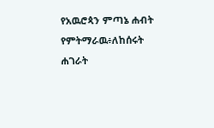የአዉሮጳን ምጣኔ ሐብት የምትማራዉ፥ለከሰሩት ሐገራት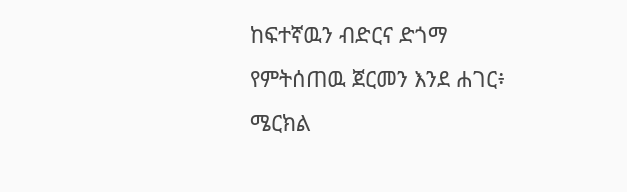ከፍተኛዉን ብድርና ድጎማ የምትሰጠዉ ጀርመን እንደ ሐገር፥ ሜርክል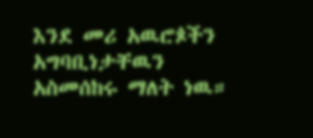እንደ መሪ አዉሮጶችን አግባቢነታቸዉን አስመሰከሩ ማለት ነዉ።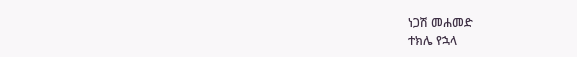ነጋሽ መሐመድ
ተክሌ የኋላ